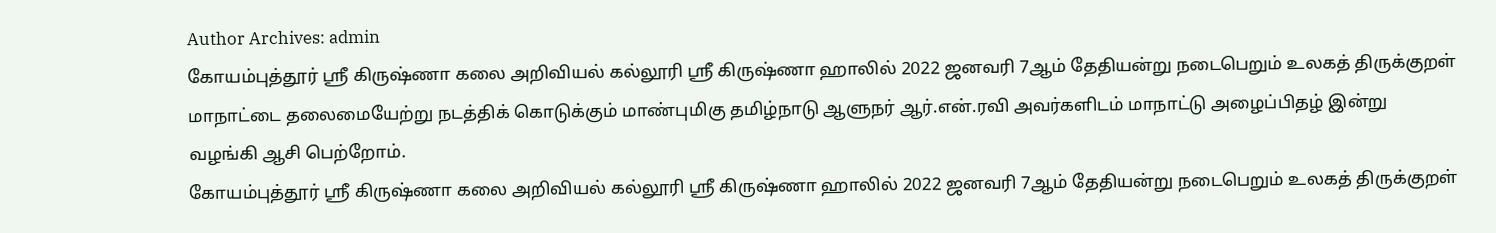Author Archives: admin
கோயம்புத்தூர் ஸ்ரீ கிருஷ்ணா கலை அறிவியல் கல்லூரி ஸ்ரீ கிருஷ்ணா ஹாலில் 2022 ஜனவரி 7ஆம் தேதியன்று நடைபெறும் உலகத் திருக்குறள் மாநாட்டை தலைமையேற்று நடத்திக் கொடுக்கும் மாண்புமிகு தமிழ்நாடு ஆளுநர் ஆர்.என்.ரவி அவர்களிடம் மாநாட்டு அழைப்பிதழ் இன்று வழங்கி ஆசி பெற்றோம்.
கோயம்புத்தூர் ஸ்ரீ கிருஷ்ணா கலை அறிவியல் கல்லூரி ஸ்ரீ கிருஷ்ணா ஹாலில் 2022 ஜனவரி 7ஆம் தேதியன்று நடைபெறும் உலகத் திருக்குறள்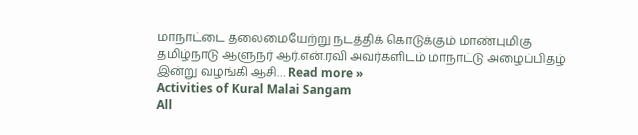மாநாட்டை தலைமையேற்று நடத்திக் கொடுக்கும் மாண்புமிகு தமிழ்நாடு ஆளுநர் ஆர்.என்.ரவி அவர்களிடம் மாநாட்டு அழைப்பிதழ் இன்று வழங்கி ஆசி… Read more »
Activities of Kural Malai Sangam
All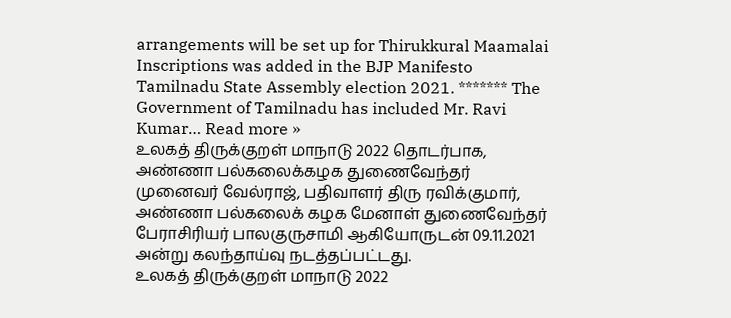arrangements will be set up for Thirukkural Maamalai Inscriptions was added in the BJP Manifesto Tamilnadu State Assembly election 2021. ******* The Government of Tamilnadu has included Mr. Ravi Kumar… Read more »
உலகத் திருக்குறள் மாநாடு 2022 தொடர்பாக, அண்ணா பல்கலைக்கழக துணைவேந்தர் முனைவர் வேல்ராஜ், பதிவாளர் திரு ரவிக்குமார், அண்ணா பல்கலைக் கழக மேனாள் துணைவேந்தர் பேராசிரியர் பாலகுருசாமி ஆகியோருடன் 09.11.2021 அன்று கலந்தாய்வு நடத்தப்பட்டது.
உலகத் திருக்குறள் மாநாடு 2022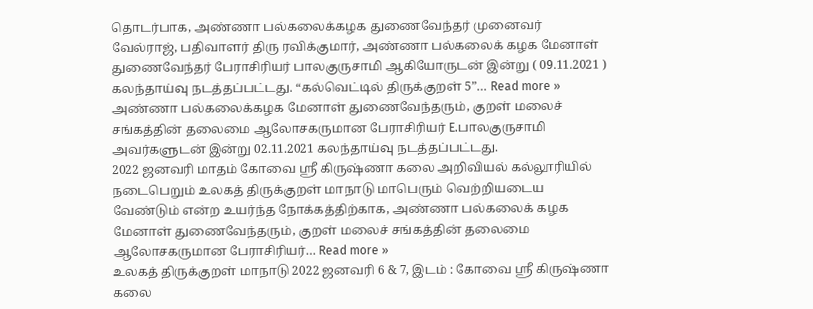தொடர்பாக, அண்ணா பல்கலைக்கழக துணைவேந்தர் முனைவர் வேல்ராஜ், பதிவாளர் திரு ரவிக்குமார், அண்ணா பல்கலைக் கழக மேனாள் துணைவேந்தர் பேராசிரியர் பாலகுருசாமி ஆகியோருடன் இன்று ( 09.11.2021 ) கலந்தாய்வு நடத்தப்பட்டது. “கல்வெட்டில் திருக்குறள் 5”… Read more »
அண்ணா பல்கலைக்கழக மேனாள் துணைவேந்தரும், குறள் மலைச் சங்கத்தின் தலைமை ஆலோசகருமான பேராசிரியர் E.பாலகுருசாமி அவர்களுடன் இன்று 02.11.2021 கலந்தாய்வு நடத்தப்பட்டது.
2022 ஜனவரி மாதம் கோவை ஸ்ரீ கிருஷ்ணா கலை அறிவியல் கல்லூரியில் நடைபெறும் உலகத் திருக்குறள் மாநாடு மாபெரும் வெற்றியடைய வேண்டும் என்ற உயர்ந்த நோக்கத்திற்காக, அண்ணா பல்கலைக் கழக மேனாள் துணைவேந்தரும், குறள் மலைச் சங்கத்தின் தலைமை ஆலோசகருமான பேராசிரியர்… Read more »
உலகத் திருக்குறள் மாநாடு 2022 ஜனவரி 6 & 7, இடம் : கோவை ஸ்ரீ கிருஷ்ணா கலை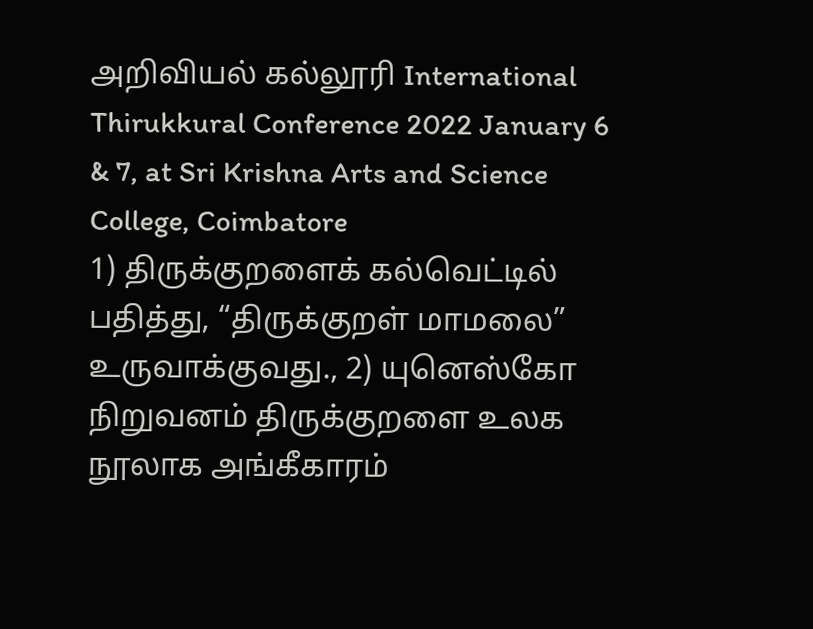அறிவியல் கல்லூரி International Thirukkural Conference 2022 January 6 & 7, at Sri Krishna Arts and Science College, Coimbatore
1) திருக்குறளைக் கல்வெட்டில் பதித்து, “திருக்குறள் மாமலை” உருவாக்குவது., 2) யுனெஸ்கோ நிறுவனம் திருக்குறளை உலக நூலாக அங்கீகாரம்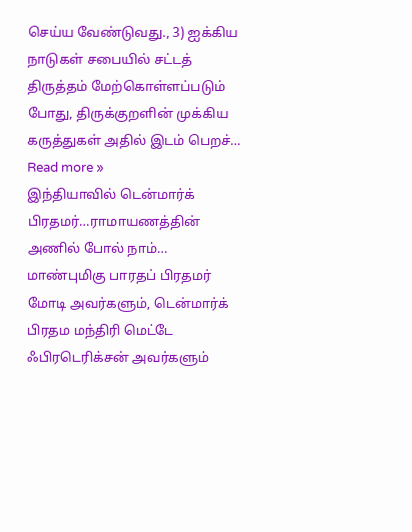செய்ய வேண்டுவது., 3) ஐக்கிய நாடுகள் சபையில் சட்டத் திருத்தம் மேற்கொள்ளப்படும் போது, திருக்குறளின் முக்கிய கருத்துகள் அதில் இடம் பெறச்… Read more »
இந்தியாவில் டென்மார்க் பிரதமர்…ராமாயணத்தின் அணில் போல் நாம்…
மாண்புமிகு பாரதப் பிரதமர் மோடி அவர்களும், டென்மார்க் பிரதம மந்திரி மெட்டே ஃபிரடெரிக்சன் அவர்களும்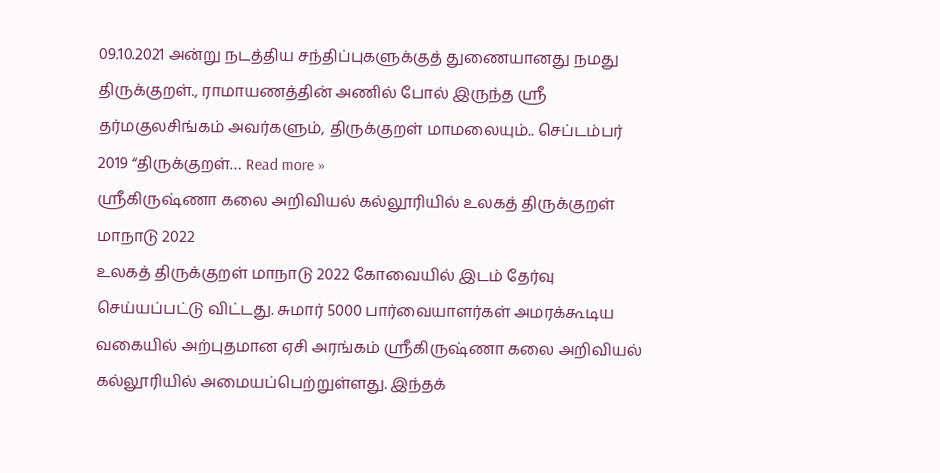09.10.2021 அன்று நடத்திய சந்திப்புகளுக்குத் துணையானது நமது திருக்குறள்., ராமாயணத்தின் அணில் போல் இருந்த ஸ்ரீ தர்மகுலசிங்கம் அவர்களும், திருக்குறள் மாமலையும்.. செப்டம்பர் 2019 “திருக்குறள்… Read more »
ஸ்ரீகிருஷ்ணா கலை அறிவியல் கல்லூரியில் உலகத் திருக்குறள் மாநாடு 2022
உலகத் திருக்குறள் மாநாடு 2022 கோவையில் இடம் தேர்வு செய்யப்பட்டு விட்டது. சுமார் 5000 பார்வையாளர்கள் அமரக்கூடிய வகையில் அற்புதமான ஏசி அரங்கம் ஸ்ரீகிருஷ்ணா கலை அறிவியல் கல்லூரியில் அமையப்பெற்றுள்ளது. இந்தக்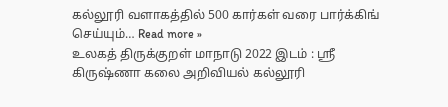கல்லூரி வளாகத்தில் 500 கார்கள் வரை பார்க்கிங் செய்யும்… Read more »
உலகத் திருக்குறள் மாநாடு 2022 இடம் : ஸ்ரீ கிருஷ்ணா கலை அறிவியல் கல்லூரி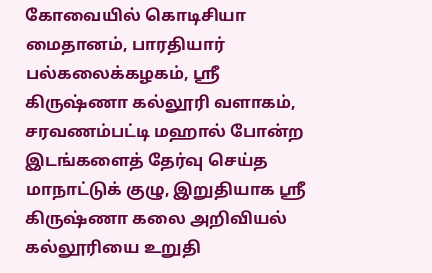கோவையில் கொடிசியா மைதானம், பாரதியார் பல்கலைக்கழகம், ஸ்ரீ கிருஷ்ணா கல்லூரி வளாகம், சரவணம்பட்டி மஹால் போன்ற இடங்களைத் தேர்வு செய்த மாநாட்டுக் குழு, இறுதியாக ஸ்ரீ கிருஷ்ணா கலை அறிவியல் கல்லூரியை உறுதி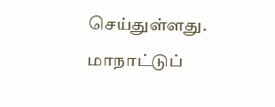செய்துள்ளது. மாநாட்டுப்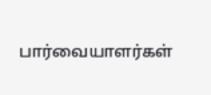பார்வையாளர்கள்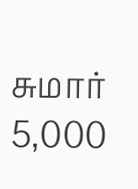சுமார் 5,000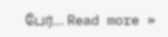பேர்… Read more »